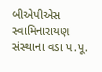બીએપીએસ સ્વામિનારાયણ સંસ્થાના વડા પ.પૂ.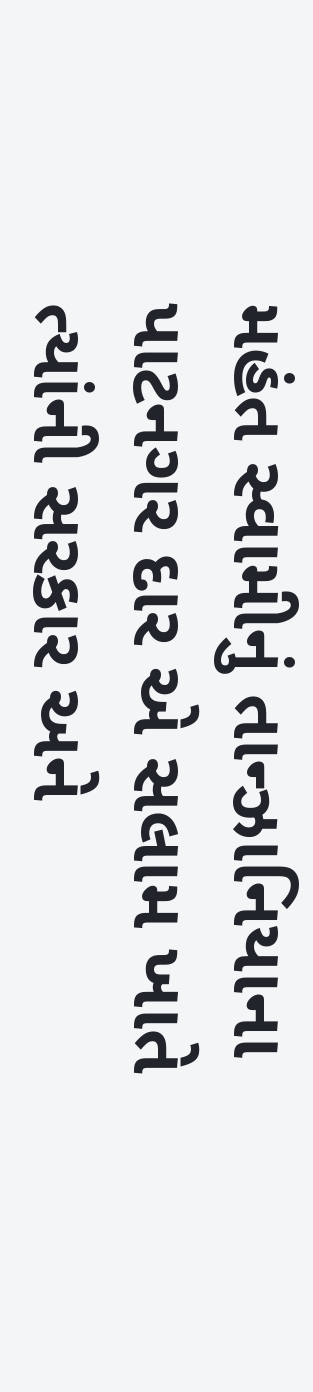મહંત સ્વામીનું તાન્ઝાનિયાના પાટનગર દાર એ સલામ ખાતે ત્યાંની સરકાર અને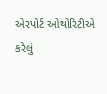એરપોર્ટ ઓથોરિટીએ કરેલું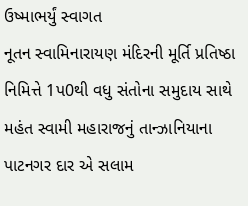ઉષ્માભર્યું સ્વાગત
નૂતન સ્વામિનારાયણ મંદિરની મૂર્તિ પ્રતિષ્ઠા નિમિત્તે 1પ0થી વધુ સંતોના સમુદાય સાથે મહંત સ્વામી મહારાજનું તાન્ઝાનિયાના પાટનગર દાર એ સલામ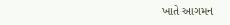ખાતે આગમન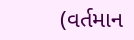(વર્તમાન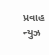પ્રવાહ ન્યુઝ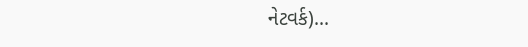નેટવર્ક)...